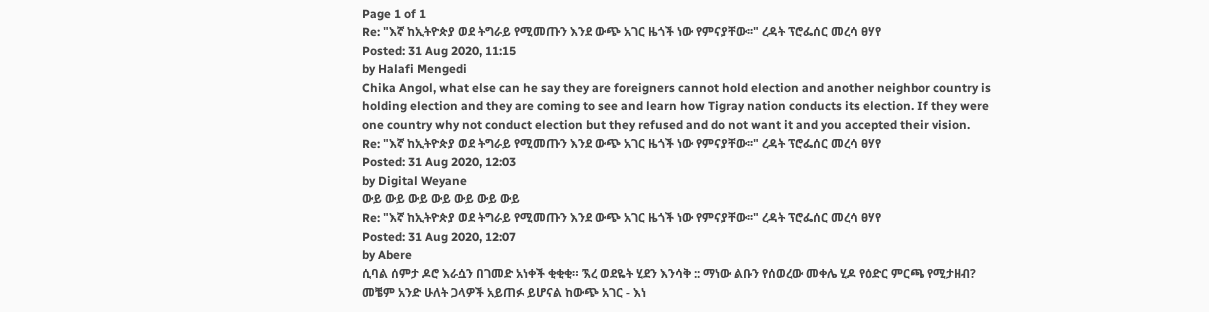Page 1 of 1
Re: "እኛ ከኢትዮጵያ ወደ ትግራይ የሚመጡን እንደ ውጭ አገር ዜጎች ነው የምናያቸው፡፡" ረዳት ፕሮፌሰር መረሳ ፀሃየ
Posted: 31 Aug 2020, 11:15
by Halafi Mengedi
Chika Angol, what else can he say they are foreigners cannot hold election and another neighbor country is holding election and they are coming to see and learn how Tigray nation conducts its election. If they were one country why not conduct election but they refused and do not want it and you accepted their vision.
Re: "እኛ ከኢትዮጵያ ወደ ትግራይ የሚመጡን እንደ ውጭ አገር ዜጎች ነው የምናያቸው፡፡" ረዳት ፕሮፌሰር መረሳ ፀሃየ
Posted: 31 Aug 2020, 12:03
by Digital Weyane
ውይ ውይ ውይ ውይ ውይ ውይ ውይ
Re: "እኛ ከኢትዮጵያ ወደ ትግራይ የሚመጡን እንደ ውጭ አገር ዜጎች ነው የምናያቸው፡፡" ረዳት ፕሮፌሰር መረሳ ፀሃየ
Posted: 31 Aug 2020, 12:07
by Abere
ሲባል ሰምታ ዶሮ እራሷን በገመድ አነቀች ቂቂቂ። ኧረ ወደዬት ሂደን እንሳቅ :: ማነው ልቡን የሰወረው መቀሌ ሂዶ የዕድር ምርጫ የሚታዘብ? መቼም አንድ ሁለት ጋላዎች አይጠፉ ይሆናል ከውጭ አገር - እነ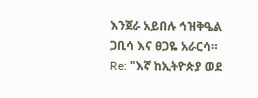እንጀራ አይበሉ ኅዝቅዔል ጋቢሳ እና ፀጋዬ አራርሳ።
Re: "እኛ ከኢትዮጵያ ወደ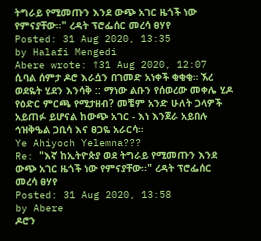ትግራይ የሚመጡን እንደ ውጭ አገር ዜጎች ነው የምናያቸው፡፡" ረዳት ፕሮፌሰር መረሳ ፀሃየ
Posted: 31 Aug 2020, 13:35
by Halafi Mengedi
Abere wrote: ↑31 Aug 2020, 12:07
ሲባል ሰምታ ዶሮ እራሷን በገመድ አነቀች ቂቂቂ። ኧረ ወደዬት ሂደን እንሳቅ :: ማነው ልቡን የሰወረው መቀሌ ሂዶ የዕድር ምርጫ የሚታዘብ? መቼም አንድ ሁለት ጋላዎች አይጠፉ ይሆናል ከውጭ አገር - እነ እንጀራ አይበሉ ኅዝቅዔል ጋቢሳ እና ፀጋዬ አራርሳ።
Ye Ahiyoch Yelemna???
Re: "እኛ ከኢትዮጵያ ወደ ትግራይ የሚመጡን እንደ ውጭ አገር ዜጎች ነው የምናያቸው፡፡" ረዳት ፕሮፌሰር መረሳ ፀሃየ
Posted: 31 Aug 2020, 13:58
by Abere
ዶሮን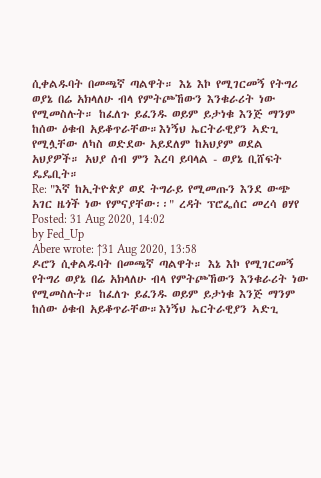ሲቀልዱባት በመጫኛ ጣልዋት። እኔ እኮ የሚገርመኝ የትግሪ ወያኔ በሬ አክላለሁ ብላ የምትጮኸውን እንቁራሪት ነው የሚመስሉት። ከፈለጉ ይፈንዱ ወይም ይታነቁ እንጅ ማንም ከሰው ዕቁብ አይቆጥራቸው።እነኝህ ኤርትራዊያን ኣድጊ የሚሏቸው ለካስ ወድደው አይደለም ከአህያም ወደል አህያዎች። አህያ ሰብ ምን እረባ ይባላል - ወያኔ ቢሸፍት ዴዴቢት።
Re: "እኛ ከኢትዮጵያ ወደ ትግራይ የሚመጡን እንደ ውጭ አገር ዜጎች ነው የምናያቸው፡፡" ረዳት ፕሮፌሰር መረሳ ፀሃየ
Posted: 31 Aug 2020, 14:02
by Fed_Up
Abere wrote: ↑31 Aug 2020, 13:58
ዶሮን ሲቀልዱባት በመጫኛ ጣልዋት። እኔ እኮ የሚገርመኝ የትግሪ ወያኔ በሬ አክላለሁ ብላ የምትጮኸውን እንቁራሪት ነው የሚመስሉት። ከፈለጉ ይፈንዱ ወይም ይታነቁ እንጅ ማንም ከሰው ዕቁብ አይቆጥራቸው።እነኝህ ኤርትራዊያን ኣድጊ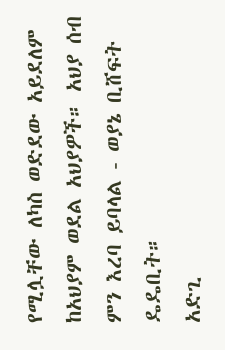የሚሏቸው ለካስ ወድደው አይደለም ከአህያም ወደል አህያዎች። አህያ ሰብ ምን እረባ ይባላል - ወያኔ ቢሸፍት ዴዴቢት።
አድጊ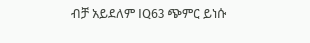ብቻ አይደለም IQ63 ጭምር ይነሱ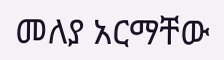መለያ አርማቸው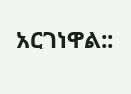አርገነዋል::